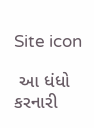Site icon

 આ ધંધો કરનારી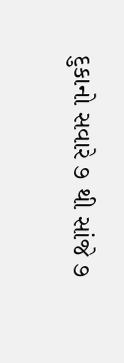દુકાનો સવારે ૭ થી સાંજે ૭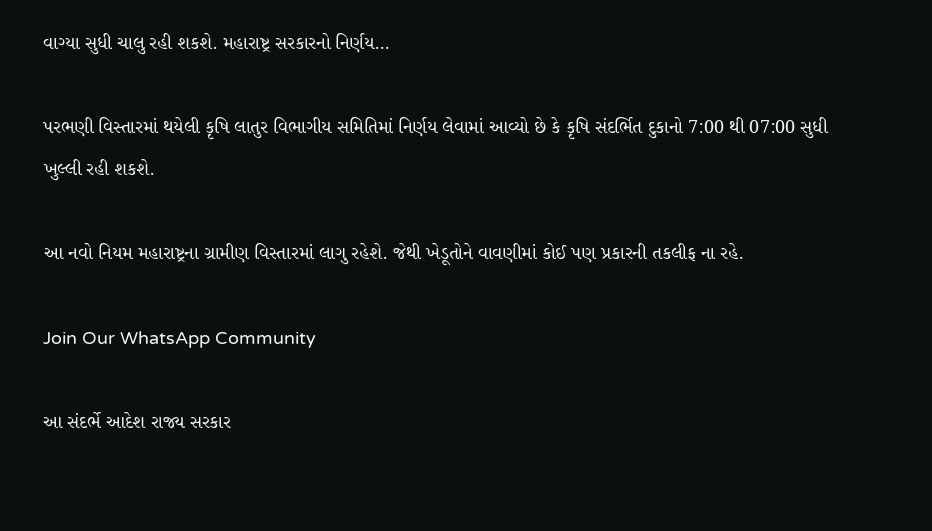વાગ્યા સુધી ચાલુ રહી શકશે. મહારાષ્ટ્ર સરકારનો નિર્ણય…

પરભણી વિસ્તારમાં થયેલી કૃષિ લાતુર વિભાગીય સમિતિમાં નિર્ણય લેવામાં આવ્યો છે કે કૃષિ સંદર્ભિત દુકાનો 7:00 થી 07:00 સુધી ખુલ્લી રહી શકશે.

આ નવો નિયમ મહારાષ્ટ્રના ગ્રામીણ વિસ્તારમાં લાગુ રહેશે. જેથી ખેડૂતોને વાવણીમાં કોઈ પણ પ્રકારની તકલીફ ના રહે.

Join Our WhatsApp Community

આ સંદર્ભે આદેશ રાજ્ય સરકાર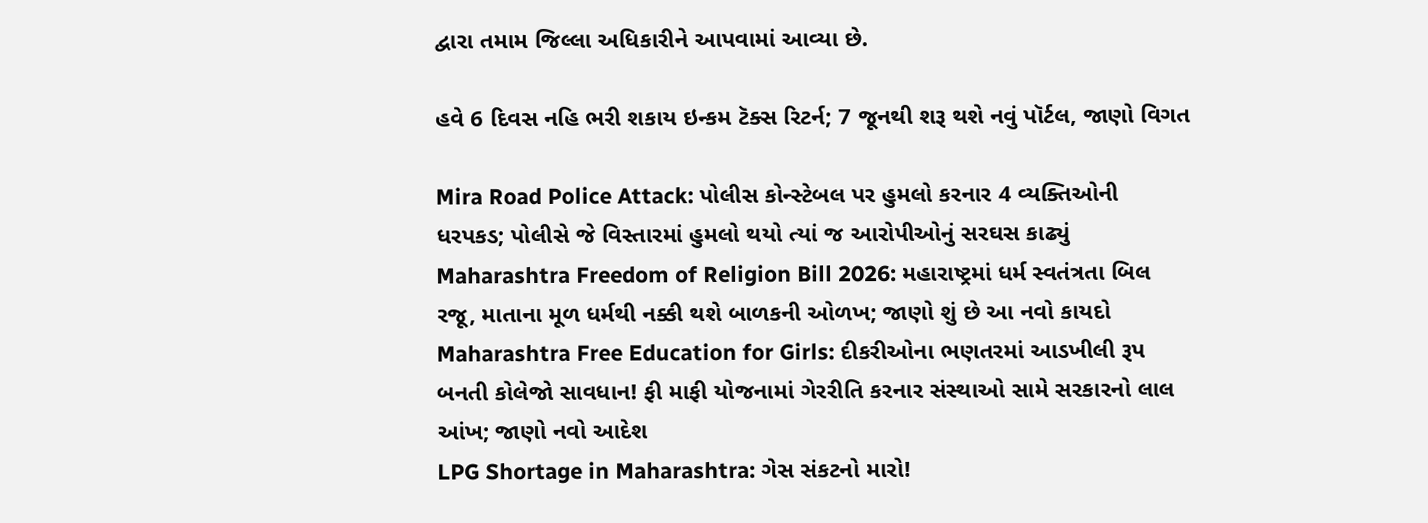દ્વારા તમામ જિલ્લા અધિકારીને આપવામાં આવ્યા છે.

હવે 6 દિવસ નહિ ભરી શકાય ઇન્કમ ટૅક્સ રિટર્ન; 7 જૂનથી શરૂ થશે નવું પૉર્ટલ, જાણો વિગત

Mira Road Police Attack: પોલીસ કોન્સ્ટેબલ પર હુમલો કરનાર 4 વ્યક્તિઓની ધરપકડ; પોલીસે જે વિસ્તારમાં હુમલો થયો ત્યાં જ આરોપીઓનું સરઘસ કાઢ્યું
Maharashtra Freedom of Religion Bill 2026: મહારાષ્ટ્રમાં ધર્મ સ્વતંત્રતા બિલ રજૂ, માતાના મૂળ ધર્મથી નક્કી થશે બાળકની ઓળખ; જાણો શું છે આ નવો કાયદો
Maharashtra Free Education for Girls: દીકરીઓના ભણતરમાં આડખીલી રૂપ બનતી કોલેજો સાવધાન! ફી માફી યોજનામાં ગેરરીતિ કરનાર સંસ્થાઓ સામે સરકારનો લાલ આંખ; જાણો નવો આદેશ
LPG Shortage in Maharashtra: ગેસ સંકટનો મારો!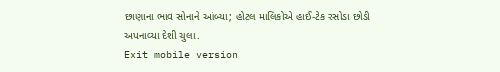છાણાના ભાવ સોનાને આંબ્યા; હોટલ માલિકોએ હાઈ-ટેક રસોડા છોડી અપનાવ્યા દેશી ચુલા.
Exit mobile version